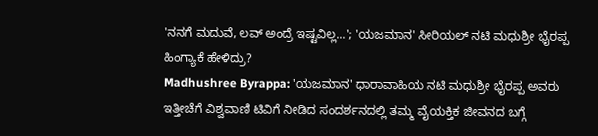'ನನಗೆ ಮದುವೆ, ಲವ್ ಅಂದ್ರೆ ಇಷ್ಟವಿಲ್ಲ...'; 'ಯಜಮಾನ' ಸೀರಿಯಲ್ ನಟಿ ಮಧುಶ್ರೀ ಭೈರಪ್ಪ ಹಿಂಗ್ಯಾಕೆ ಹೇಳಿದ್ರು?
Madhushree Byrappa: 'ಯಜಮಾನ' ಧಾರಾವಾಹಿಯ ನಟಿ ಮಧುಶ್ರೀ ಭೈರಪ್ಪ ಅವರು ಇತ್ತೀಚೆಗೆ ವಿಶ್ವವಾಣಿ ಟಿವಿಗೆ ನೀಡಿದ ಸಂದರ್ಶನದಲ್ಲಿ ತಮ್ಮ ವೈಯಕ್ತಿಕ ಜೀವನದ ಬಗ್ಗೆ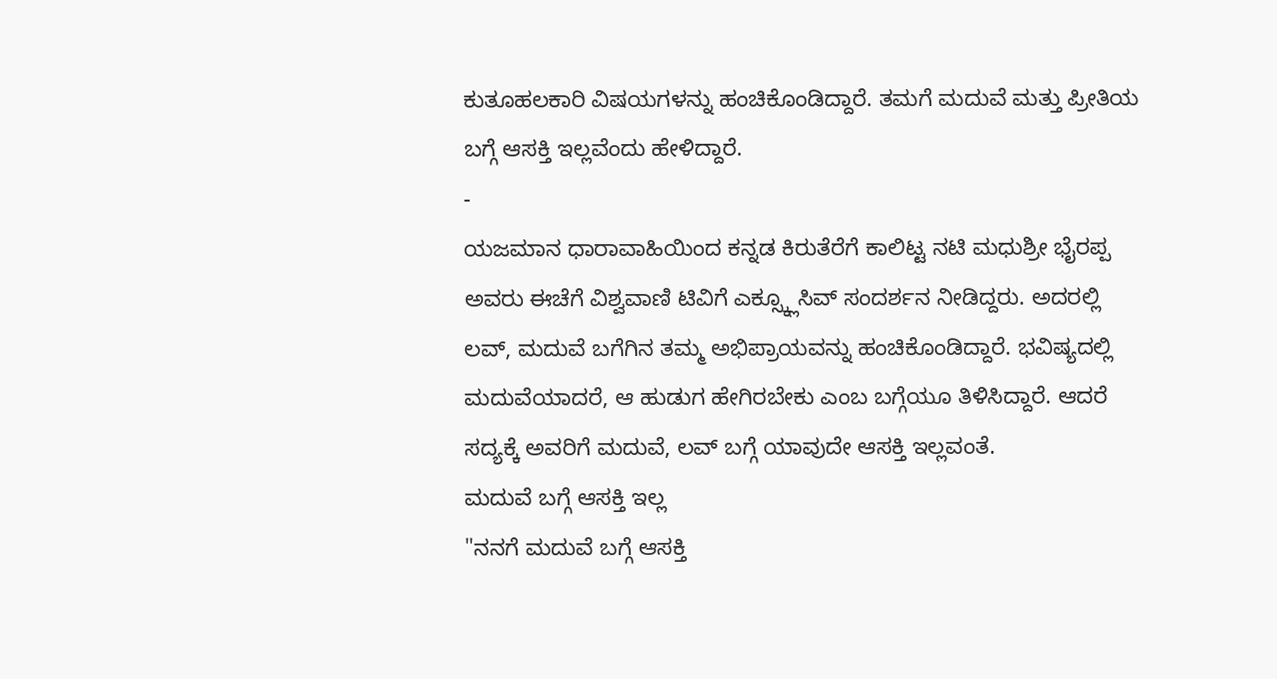ಕುತೂಹಲಕಾರಿ ವಿಷಯಗಳನ್ನು ಹಂಚಿಕೊಂಡಿದ್ದಾರೆ. ತಮಗೆ ಮದುವೆ ಮತ್ತು ಪ್ರೀತಿಯ ಬಗ್ಗೆ ಆಸಕ್ತಿ ಇಲ್ಲವೆಂದು ಹೇಳಿದ್ದಾರೆ.
-
ಯಜಮಾನ ಧಾರಾವಾಹಿಯಿಂದ ಕನ್ನಡ ಕಿರುತೆರೆಗೆ ಕಾಲಿಟ್ಟ ನಟಿ ಮಧುಶ್ರೀ ಭೈರಪ್ಪ ಅವರು ಈಚೆಗೆ ವಿಶ್ವವಾಣಿ ಟಿವಿಗೆ ಎಕ್ಸ್ಕ್ಲೂಸಿವ್ ಸಂದರ್ಶನ ನೀಡಿದ್ದರು. ಅದರಲ್ಲಿ ಲವ್, ಮದುವೆ ಬಗೆಗಿನ ತಮ್ಮ ಅಭಿಪ್ರಾಯವನ್ನು ಹಂಚಿಕೊಂಡಿದ್ದಾರೆ. ಭವಿಷ್ಯದಲ್ಲಿ ಮದುವೆಯಾದರೆ, ಆ ಹುಡುಗ ಹೇಗಿರಬೇಕು ಎಂಬ ಬಗ್ಗೆಯೂ ತಿಳಿಸಿದ್ದಾರೆ. ಆದರೆ ಸದ್ಯಕ್ಕೆ ಅವರಿಗೆ ಮದುವೆ, ಲವ್ ಬಗ್ಗೆ ಯಾವುದೇ ಆಸಕ್ತಿ ಇಲ್ಲವಂತೆ.
ಮದುವೆ ಬಗ್ಗೆ ಆಸಕ್ತಿ ಇಲ್ಲ
"ನನಗೆ ಮದುವೆ ಬಗ್ಗೆ ಆಸಕ್ತಿ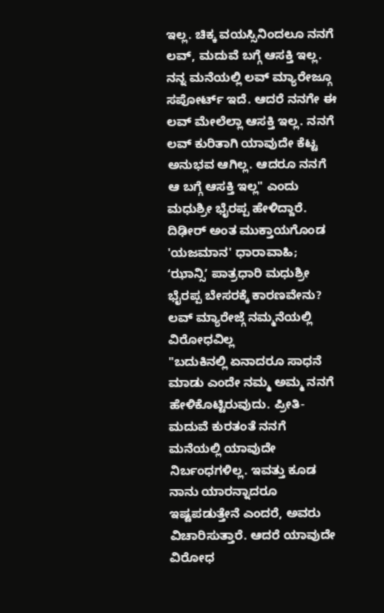ಇಲ್ಲ. ಚಿಕ್ಕ ವಯಸ್ಸಿನಿಂದಲೂ ನನಗೆ ಲವ್, ಮದುವೆ ಬಗ್ಗೆ ಆಸಕ್ತಿ ಇಲ್ಲ. ನನ್ನ ಮನೆಯಲ್ಲಿ ಲವ್ ಮ್ಯಾರೇಜ್ಗೂ ಸಪೋರ್ಟ್ ಇದೆ. ಆದರೆ ನನಗೇ ಈ ಲವ್ ಮೇಲೆಲ್ಲಾ ಆಸಕ್ತಿ ಇಲ್ಲ. ನನಗೆ ಲವ್ ಕುರಿತಾಗಿ ಯಾವುದೇ ಕೆಟ್ಟ ಅನುಭವ ಆಗಿಲ್ಲ. ಆದರೂ ನನಗೆ ಆ ಬಗ್ಗೆ ಆಸಕ್ತಿ ಇಲ್ಲ" ಎಂದು ಮಧುಶ್ರೀ ಭೈರಪ್ಪ ಹೇಳಿದ್ದಾರೆ.
ದಿಢೀರ್ ಅಂತ ಮುಕ್ತಾಯಗೊಂಡ 'ಯಜಮಾನ' ಧಾರಾವಾಹಿ; ʻಝಾನ್ಸಿʼ ಪಾತ್ರಧಾರಿ ಮಧುಶ್ರೀ ಭೈರಪ್ಪ ಬೇಸರಕ್ಕೆ ಕಾರಣವೇನು?
ಲವ್ ಮ್ಯಾರೇಜ್ಗೆ ನಮ್ಮನೆಯಲ್ಲಿ ವಿರೋಧವಿಲ್ಲ
"ಬದುಕಿನಲ್ಲಿ ಏನಾದರೂ ಸಾಧನೆ ಮಾಡು ಎಂದೇ ನಮ್ಮ ಅಮ್ಮ ನನಗೆ ಹೇಳಿಕೊಟ್ಟಿರುವುದು. ಪ್ರೀತಿ-ಮದುವೆ ಕುರತಂತೆ ನನಗೆ ಮನೆಯಲ್ಲಿ ಯಾವುದೇ ನಿರ್ಬಂಧಗಳಿಲ್ಲ. ಇವತ್ತು ಕೂಡ ನಾನು ಯಾರನ್ನಾದರೂ ಇಷ್ಟಪಡುತ್ತೇನೆ ಎಂದರೆ, ಅವರು ವಿಚಾರಿಸುತ್ತಾರೆ. ಆದರೆ ಯಾವುದೇ ವಿರೋಧ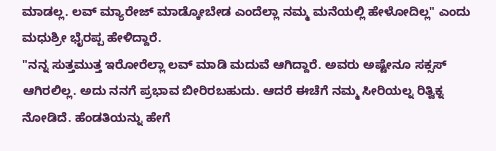ಮಾಡಲ್ಲ. ಲವ್ ಮ್ಯಾರೇಜ್ ಮಾಡ್ಕೋಬೇಡ ಎಂದೆಲ್ಲಾ ನಮ್ಮ ಮನೆಯಲ್ಲಿ ಹೇಳೋದಿಲ್ಲ" ಎಂದು ಮಧುಶ್ರೀ ಭೈರಪ್ಪ ಹೇಳಿದ್ದಾರೆ.
"ನನ್ನ ಸುತ್ತಮುತ್ತ ಇರೋರೆಲ್ಲಾ ಲವ್ ಮಾಡಿ ಮದುವೆ ಆಗಿದ್ದಾರೆ. ಅವರು ಅಷ್ಟೇನೂ ಸಕ್ಸಸ್ ಆಗಿರಲಿಲ್ಲ. ಅದು ನನಗೆ ಪ್ರಭಾವ ಬೀರಿರಬಹುದು. ಆದರೆ ಈಚೆಗೆ ನಮ್ಮ ಸೀರಿಯಲ್ನ ರಿತ್ವಿಕ್ನ ನೋಡಿದೆ. ಹೆಂಡತಿಯನ್ನು ಹೇಗೆ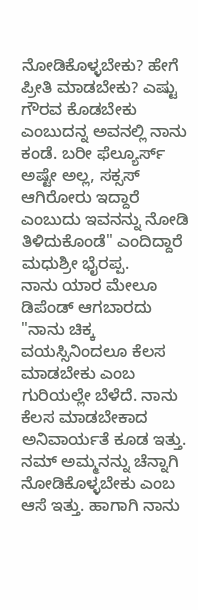ನೋಡಿಕೊಳ್ಳಬೇಕು? ಹೇಗೆ ಪ್ರೀತಿ ಮಾಡಬೇಕು? ಎಷ್ಟು ಗೌರವ ಕೊಡಬೇಕು ಎಂಬುದನ್ನ ಅವನಲ್ಲಿ ನಾನು ಕಂಡೆ. ಬರೀ ಫೆಲ್ಯೂರ್ಸ್ ಅಷ್ಟೇ ಅಲ್ಲ, ಸಕ್ಸಸ್ ಆಗಿರೋರು ಇದ್ದಾರೆ ಎಂಬುದು ಇವನನ್ನು ನೋಡಿ ತಿಳಿದುಕೊಂಡೆ" ಎಂದಿದ್ದಾರೆ ಮಧುಶ್ರೀ ಭೈರಪ್ಪ.
ನಾನು ಯಾರ ಮೇಲೂ ಡಿಪೆಂಡ್ ಆಗಬಾರದು
"ನಾನು ಚಿಕ್ಕ ವಯಸ್ಸಿನಿಂದಲೂ ಕೆಲಸ ಮಾಡಬೇಕು ಎಂಬ ಗುರಿಯಲ್ಲೇ ಬೆಳೆದೆ. ನಾನು ಕೆಲಸ ಮಾಡಬೇಕಾದ ಅನಿವಾರ್ಯತೆ ಕೂಡ ಇತ್ತು. ನಮ್ ಅಮ್ಮನನ್ನು ಚೆನ್ನಾಗಿ ನೋಡಿಕೊಳ್ಳಬೇಕು ಎಂಬ ಆಸೆ ಇತ್ತು. ಹಾಗಾಗಿ ನಾನು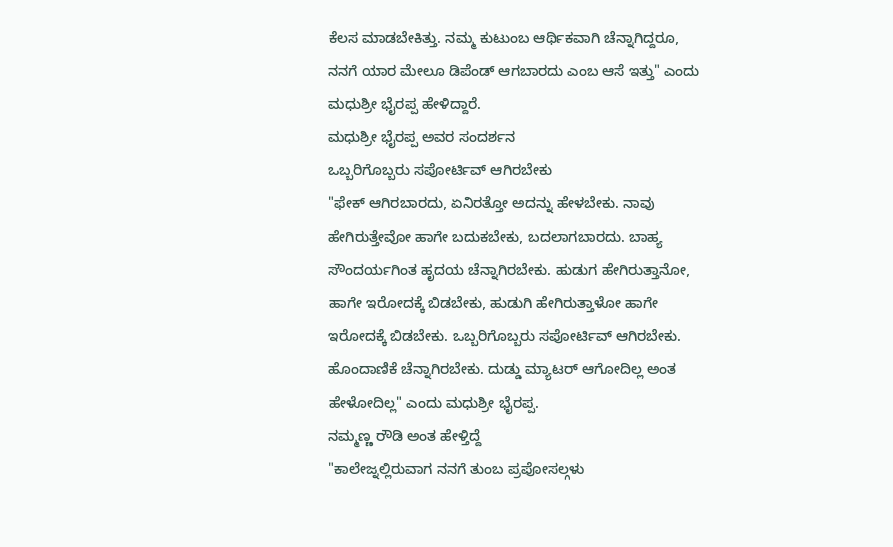ಕೆಲಸ ಮಾಡಬೇಕಿತ್ತು. ನಮ್ಮ ಕುಟುಂಬ ಆರ್ಥಿಕವಾಗಿ ಚೆನ್ನಾಗಿದ್ದರೂ, ನನಗೆ ಯಾರ ಮೇಲೂ ಡಿಪೆಂಡ್ ಆಗಬಾರದು ಎಂಬ ಆಸೆ ಇತ್ತು" ಎಂದು ಮಧುಶ್ರೀ ಭೈರಪ್ಪ ಹೇಳಿದ್ದಾರೆ.
ಮಧುಶ್ರೀ ಭೈರಪ್ಪ ಅವರ ಸಂದರ್ಶನ
ಒಬ್ಬರಿಗೊಬ್ಬರು ಸಪೋರ್ಟಿವ್ ಆಗಿರಬೇಕು
"ಫೇಕ್ ಆಗಿರಬಾರದು, ಏನಿರತ್ತೋ ಅದನ್ನು ಹೇಳಬೇಕು. ನಾವು ಹೇಗಿರುತ್ತೇವೋ ಹಾಗೇ ಬದುಕಬೇಕು, ಬದಲಾಗಬಾರದು. ಬಾಹ್ಯ ಸೌಂದರ್ಯಗಿಂತ ಹೃದಯ ಚೆನ್ನಾಗಿರಬೇಕು. ಹುಡುಗ ಹೇಗಿರುತ್ತಾನೋ, ಹಾಗೇ ಇರೋದಕ್ಕೆ ಬಿಡಬೇಕು, ಹುಡುಗಿ ಹೇಗಿರುತ್ತಾಳೋ ಹಾಗೇ ಇರೋದಕ್ಕೆ ಬಿಡಬೇಕು. ಒಬ್ಬರಿಗೊಬ್ಬರು ಸಪೋರ್ಟಿವ್ ಆಗಿರಬೇಕು. ಹೊಂದಾಣಿಕೆ ಚೆನ್ನಾಗಿರಬೇಕು. ದುಡ್ಡು ಮ್ಯಾಟರ್ ಆಗೋದಿಲ್ಲ ಅಂತ ಹೇಳೋದಿಲ್ಲ" ಎಂದು ಮಧುಶ್ರೀ ಭೈರಪ್ಪ.
ನಮ್ಮಣ್ಣ ರೌಡಿ ಅಂತ ಹೇಳ್ತಿದ್ದೆ
"ಕಾಲೇಜ್ನಲ್ಲಿರುವಾಗ ನನಗೆ ತುಂಬ ಪ್ರಪೋಸಲ್ಗಳು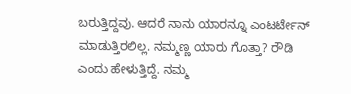ಬರುತ್ತಿದ್ದವು. ಆದರೆ ನಾನು ಯಾರನ್ನೂ ಎಂಟರ್ಟೇನ್ ಮಾಡುತ್ತಿರಲಿಲ್ಲ. ನಮ್ಮಣ್ಣ ಯಾರು ಗೊತ್ತಾ? ರೌಡಿ ಎಂದು ಹೇಳುತ್ತಿದ್ದೆ. ನಮ್ಮ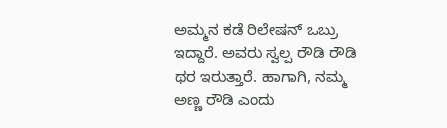ಅಮ್ಮನ ಕಡೆ ರಿಲೇಷನ್ ಒಬ್ರು ಇದ್ದಾರೆ. ಅವರು ಸ್ವಲ್ಪ ರೌಡಿ ರೌಡಿ ಥರ ಇರುತ್ತಾರೆ. ಹಾಗಾಗಿ, ನಮ್ಮ ಅಣ್ಣ ರೌಡಿ ಎಂದು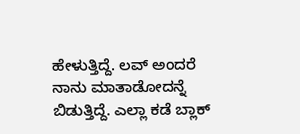ಹೇಳುತ್ತಿದ್ದೆ. ಲವ್ ಅಂದರೆ ನಾನು ಮಾತಾಡೋದನ್ನೆ ಬಿಡುತ್ತಿದ್ದೆ. ಎಲ್ಲಾ ಕಡೆ ಬ್ಲಾಕ್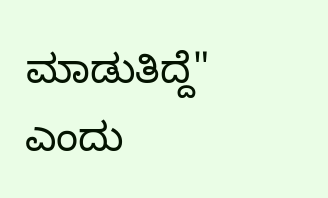ಮಾಡುತಿದ್ದೆ" ಎಂದು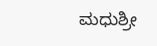ಮಧುಶ್ರೀ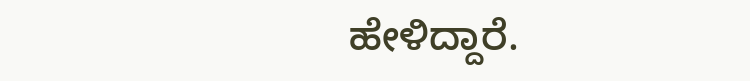ಹೇಳಿದ್ದಾರೆ.